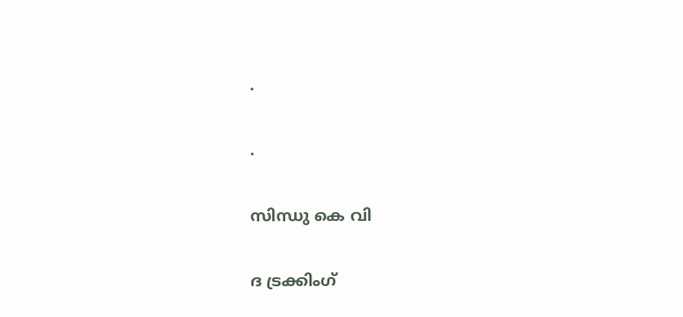.

.

സിന്ധു കെ വി

ദ ട്രക്കിംഗ്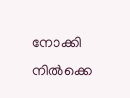നോക്കി നിൽക്കെ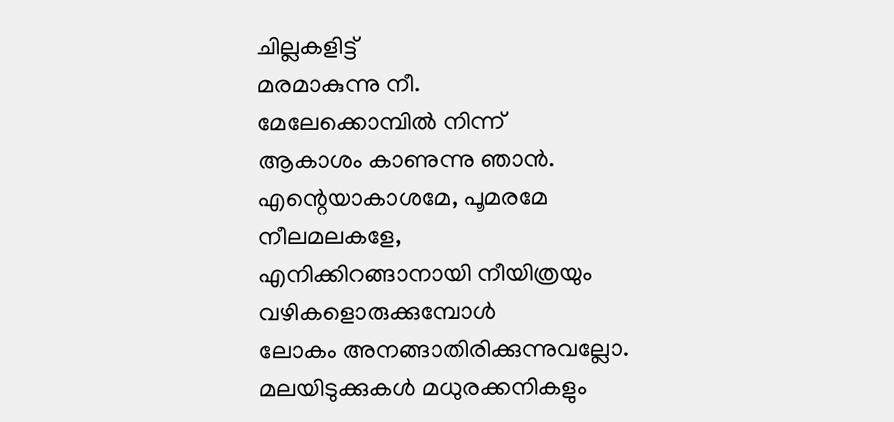ചില്ലകളിട്ട്
മരമാകുന്നു നീ.
മേലേക്കൊമ്പിൽ നിന്ന്
ആകാശം കാണുന്നു ഞാൻ.
എന്റെയാകാശമേ, പൂമരമേ
നീലമലകളേ,
എനിക്കിറങ്ങാനായി നീയിത്രയും
വഴികളൊരുക്കുമ്പോൾ
ലോകം അനങ്ങാതിരിക്കുന്നുവല്ലോ.
മലയിടുക്കുകൾ മധുരക്കനികളും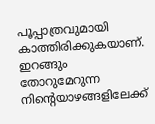പൂപ്പാത്രവുമായി
കാത്തിരിക്കുകയാണ്.
ഇറങ്ങും തോറുമേറുന്ന
നിന്റെയാഴങ്ങളിലേക്ക്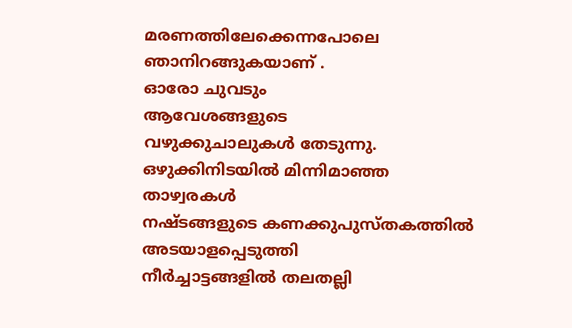മരണത്തിലേക്കെന്നപോലെ
ഞാനിറങ്ങുകയാണ് .
ഓരോ ചുവടും
ആവേശങ്ങളുടെ
വഴുക്കുചാലുകൾ തേടുന്നു.
ഒഴുക്കിനിടയിൽ മിന്നിമാഞ്ഞ
താഴ്വരകൾ
നഷ്ടങ്ങളുടെ കണക്കുപുസ്തകത്തിൽ
അടയാളപ്പെടുത്തി
നീർച്ചാട്ടങ്ങളിൽ തലതല്ലി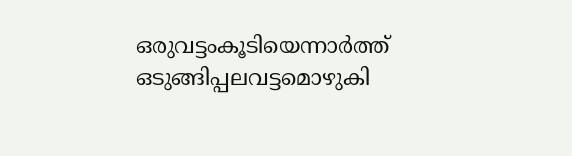ഒരുവട്ടംകൂടിയെന്നാർത്ത്
ഒടുങ്ങിപ്പലവട്ടമൊഴുകി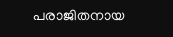പരാജിതനായ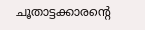ചൂതാട്ടക്കാരന്റെ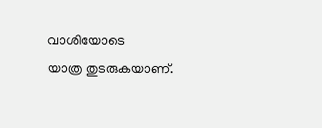വാശിയോടെ
യാത്ര തുടരുകയാണ്.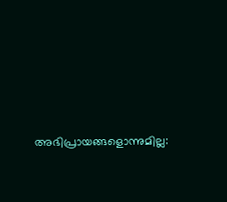അഭിപ്രായങ്ങളൊന്നുമില്ല: